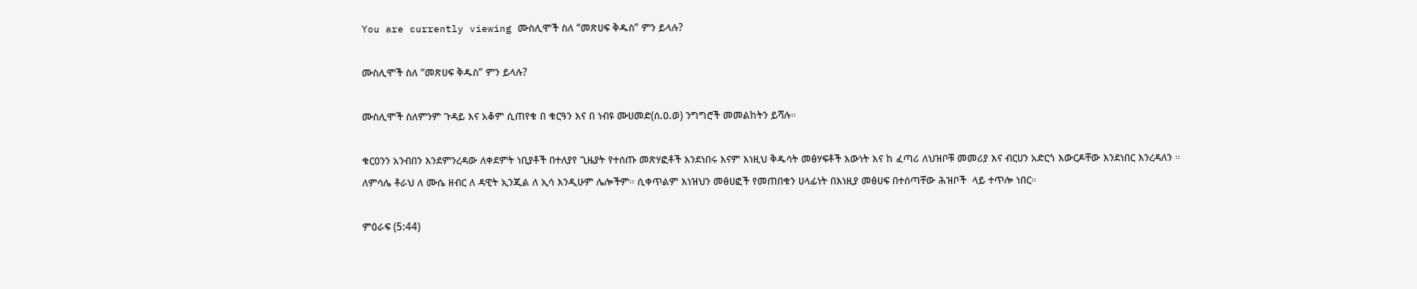You are currently viewing ሙስሊሞች ስለ “መጽሀፍ ቅዱስ” ምን ይላሉ?

ሙስሊሞች ስለ “መጽሀፍ ቅዱስ” ምን ይላሉ?

ሙስሊሞች ስለምንም ጉዳይ እና አቆም ሲጠየቁ በ ቁርዓን እና በ ነብዩ ሙሀመድ(ሰ.ዐ.ወ) ንግግሮች መመልከትን ይሻሉ።

ቁርዐንን አንብበን እንደምንረዳው ለቀደምት ነቢያቶች በተለያየ ጊዜያት የተሰጡ መጽሃፎቶች እንደነበሩ እናም እነዚህ ቅዱሳት መፅሃፍቶች እውነት እና ከ ፈጣሪ ለህዝቦቹ መመሪያ እና ብርሀን አድርጎ እውርዶቸው እንደነበር እንረዳለን ።  ለምሳሌ ቶራህ ለ ሙሴ ዘብር ለ ዳዊት ኢንጂል ለ ኢሳ እንዲሁም ሌሎችም። ሲቀጥልም እነዝህን መፅሀፎች የመጠበቁን ሀላፊነት በእነዚያ መፅሀፍ በተሰጣቸው ሕዝቦች  ላይ ተጥሎ ነበር።

ምዕራፍ (5:44)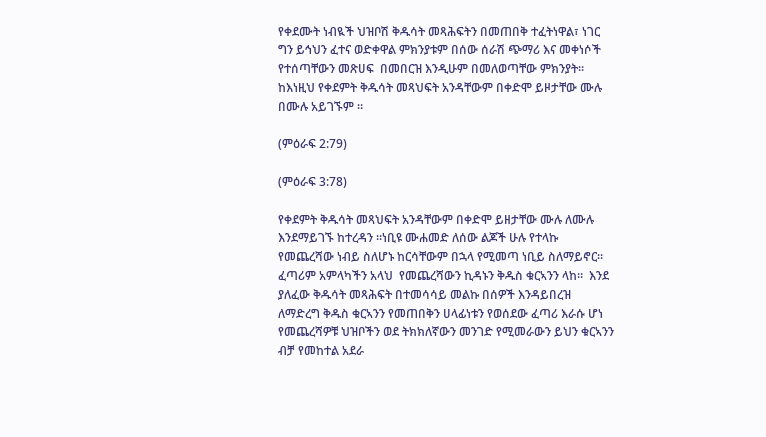የቀደሙት ነብዪች ህዝቦሽ ቅዱሳት መጻሕፍትን በመጠበቅ ተፈትነዋል፣ ነገር ግን ይኅህን ፈተና ወድቀዋል ምክንያቱም በሰው ሰራሽ ጭማሪ እና መቀነሶች የተሰጣቸውን መጽሀፍ  በመበርዝ እንዲሁም በመለወጣቸው ምክንያት።  ከእነዚህ የቀደምት ቅዱሳት መጻህፍት አንዳቸውም በቀድሞ ይዞታቸው ሙሉ በሙሉ አይገኙም ።

(ምዕራፍ 2:79)

(ምዕራፍ 3:78)

የቀደምት ቅዱሳት መጻህፍት አንዳቸውም በቀድሞ ይዘታቸው ሙሉ ለሙሉ እንደማይገኙ ከተረዳን ።ነቢዩ ሙሐመድ ለሰው ልጆች ሁሉ የተላኩ የመጨረሻው ነብይ ስለሆኑ ከርሳቸውም በኋላ የሚመጣ ነቢይ ስለማይኖር። ፈጣሪም አምላካችን አላህ  የመጨረሻውን ኪዳኑን ቅዱስ ቁርኣንን ላከ።  እንደ ያለፈው ቅዱሳት መጻሕፍት በተመሳሳይ መልኩ በሰዎች እንዳይበረዝ ለማድረግ ቅዱስ ቁርኣንን የመጠበቅን ሀላፊነቱን የወሰደው ፈጣሪ እራሱ ሆነ የመጨረሻዎቹ ህዝቦችን ወደ ትክክለኛውን መንገድ የሚመራውን ይህን ቁርኣንን ብቻ የመከተል አደራ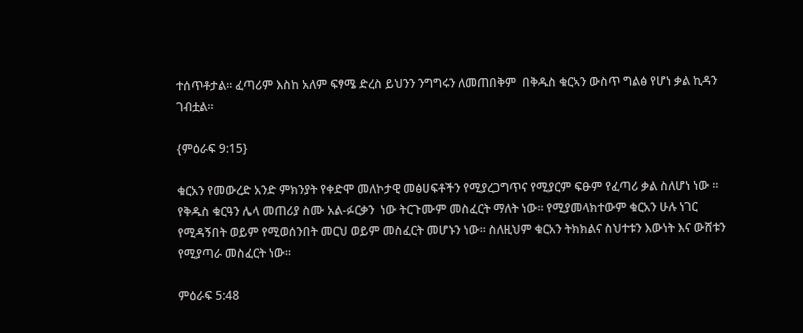ተሰጥቶታል። ፈጣሪም እስከ አለም ፍፃሜ ድረስ ይህንን ንግግሩን ለመጠበቅም  በቅዱስ ቁርኣን ውስጥ ግልፅ የሆነ ቃል ኪዳን ገብቷል።

{ምዕራፍ 9:15}

ቁርአን የመውረድ አንድ ምክንያት የቀድሞ መለኮታዊ መፅሀፍቶችን የሚያረጋግጥና የሚያርም ፍፁም የፈጣሪ ቃል ስለሆነ ነው ። የቅዱስ ቁርዓን ሌላ መጠሪያ ስሙ አል-ፉርቃን  ነው ትርጉሙም መስፈርት ማለት ነው፡፡ የሚያመላክተውም ቁርአን ሁሉ ነገር  የሚዳኝበት ወይም የሚወሰንበት መርህ ወይም መስፈርት መሆኑን ነው። ስለዚህም ቁርአን ትክክልና ስህተቱን እውነት እና ውሸቱን የሚያጣራ መስፈርት ነው።

ምዕራፍ 5:48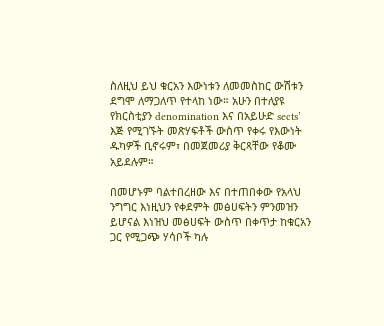ስለዚህ ይህ ቁርአን እውነቱን ለመመስከር ውሽቱን ደግሞ ለማጋለጥ የተላከ ነው። አሁን በተለያዩ የክርስቲያን denomination እና በአይሁድ sects’ እጅ የሚገኙት መጽሃፍቶች ውስጥ የቀሩ የእውነት ዱካዎች ቢኖሩም፣ በመጀመሪያ ቅርጻቸው የቆሙ አይደሉም።

በመሆኑም ባልተበረዘው እና በተጠበቀው የአላህ ንግግር እነዚህን የቀደምት መፅሀፍትን ምንመዝን ይሆናል እነዝህ መፅሀፍት ውስጥ በቀጥታ ከቁርአን ጋር የሚጋጭ ሃሳቦች ካሉ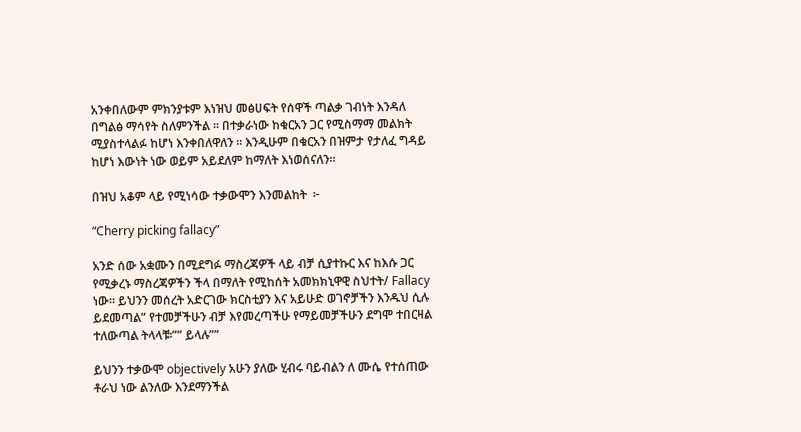አንቀበለውም ምክንያቱም እነዝህ መፅሀፍት የሰዋች ጣልቃ ገብነት እንዳለ በግልፅ ማሳየት ስለምንችል ። በተቃራነው ከቁርአን ጋር የሚስማማ መልክት ሚያስተላልፉ ከሆነ እንቀበለዋለን ። እንዲሁም በቁርአን በዝምታ የታለፈ ግዳይ ከሆነ እውነት ነው ወይም አይደለም ከማለት እነወሰናለን።

በዝህ አቆም ላይ የሚነሳው ተቃውሞን እንመልከት  ፦

“Cherry picking fallacy”

አንድ ሰው አቋሙን በሚደግፉ ማስረጃዎች ላይ ብቻ ሲያተኩር እና ከእሱ ጋር የሚቃረኑ ማስረጃዎችን ችላ በማለት የሚከሰት አመክክኒዋዊ ስህተት/ Fallacy ነው። ይህንን መሰረት አድርገው ክርስቲያን እና አይሁድ ወገኖቻችን እንዱህ ሲሉ ይደመጣል” የተመቻችሁን ብቻ እየመረጣችሁ የማይመቻችሁን ደግሞ ተበርዛል ተለውጣል ትላላቹ፡”” ይላሉ””

ይህንን ተቃውሞ objectively አሁን ያለው ሂብሩ ባይብልን ለ ሙሴ የተሰጠው ቶራህ ነው ልንለው እንደማንችል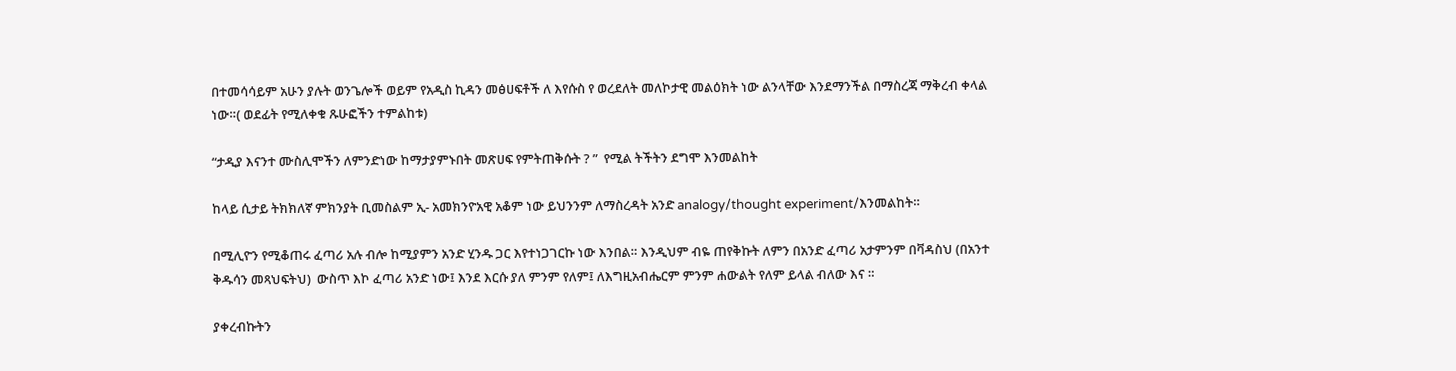በተመሳሳይም አሁን ያሉት ወንጌሎች ወይም የአዲስ ኪዳን መፅሀፍቶች ለ እየሱስ የ ወረደለት መለኮታዊ መልዕክት ነው ልንላቸው እንደማንችል በማስረጃ ማቅረብ ቀላል ነው።( ወደፊት የሚለቀቁ ጹሁፎችን ተምልከቱ)

“ታዲያ እናንተ ሙስሊሞችን ለምንድነው ከማታያምኑበት መጽሀፍ የምትጠቅሱት ? ”  የሚል ትችትን ደግሞ እንመልከት

ከላይ ሲታይ ትክክለኛ ምክንያት ቢመስልም ኢ- አመክንዮአዊ አቆም ነው ይህንንም ለማስረዳት አንድ analogy/thought experiment/እንመልከት።

በሚሊዮን የሚቆጠሩ ፈጣሪ አሉ ብሎ ከሚያምን አንድ ሂንዱ ጋር እየተነጋገርኩ ነው እንበል። እንዲህም ብዬ ጠየቅኩት ለምን በአንድ ፈጣሪ አታምንም በቫዳስህ (በአንተ ቅዱሳን መጻህፍትህ)  ውስጥ እኮ ፈጣሪ አንድ ነው፤ እንደ እርሱ ያለ ምንም የለም፤ ለእግዚአብሔርም ምንም ሐውልት የለም ይላል ብለው እና ።

ያቀረብኩትን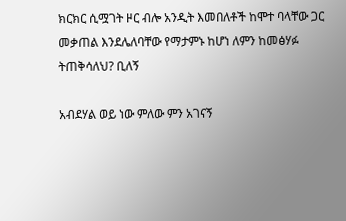ክርክር ሲሟገት ዞር ብሎ አንዲት እመበለቶች ከሞተ ባላቸው ጋር መቃጠል እንደሌለባቸው የማታምኑ ከሆነ ለምን ከመፅሃፉ ትጠቅሳለህ? ቢለኝ

አብደሃል ወይ ነው ምለው ምን አገናኝ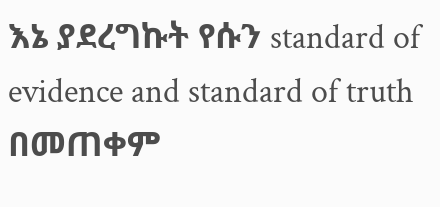እኔ ያደረግኩት የሱን standard of evidence and standard of truth በመጠቀም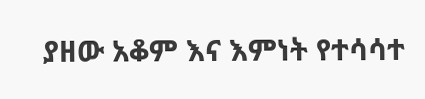ያዘው አቆም እና እምነት የተሳሳተ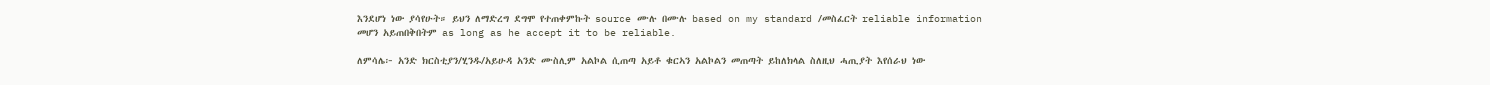እንደሆነ ነው ያሳየሁት። ይህን ለማድረግ ደግሞ የተጠቀምኩት source ሙሉ በሙሉ based on my standard /መስፈርት reliable information መሆን አይጠበቅበትም as long as he accept it to be reliable.

ለምሳሌ፦ አንድ ክርስቲያን/ሂንዱ/አይሁዳ አንድ ሙስሊም አልኮል ሲጠጣ አይቶ ቁርኣን አልኮልን መጠጣት ይከለክላል ስለዚህ ሓጢያት እየሰራህ ነው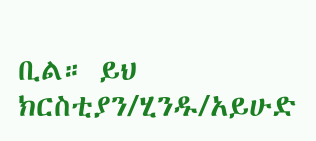ቢል። ይህ ክርስቲያን/ሂንዱ/አይሁድ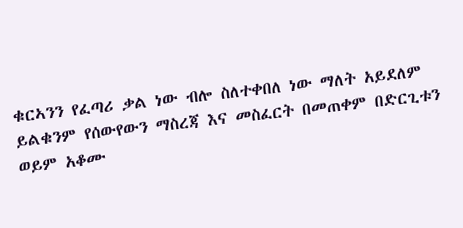ቁርኣንን የፈጣሪ ቃል ነው ብሎ ስለተቀበለ ነው ማለት አይደለም ይልቁንም የሰውየውን ማስረጃ እና መስፈርት በመጠቀም በድርጊቱን ወይም አቆሙ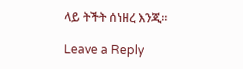ላይ ትችት ሰነዘረ እንጂ።

Leave a Reply